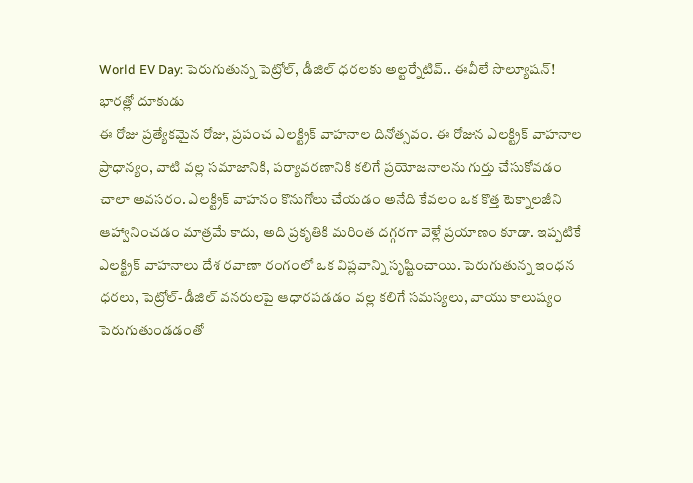World EV Day: పెరుగుతున్న పెట్రోల్, డీజిల్ ధరలకు అల్టర్నేటివ్.. ఈవీలే సొల్యూషన్! భారత్లో దూకుడు
ఈ రోజు ప్రత్యేకమైన రోజు, ప్రపంచ ఎలక్ట్రిక్ వాహనాల దినోత్సవం. ఈ రోజున ఎలక్ట్రిక్ వాహనాల ప్రాధాన్యం, వాటి వల్ల సమాజానికి, పర్యావరణానికి కలిగే ప్రయోజనాలను గుర్తు చేసుకోవడం చాలా అవసరం. ఎలక్ట్రిక్ వాహనం కొనుగోలు చేయడం అనేది కేవలం ఒక కొత్త టెక్నాలజీని ఆహ్వానించడం మాత్రమే కాదు, అది ప్రకృతికి మరింత దగ్గరగా వెళ్లే ప్రయాణం కూడా. ఇప్పటికే ఎలక్ట్రిక్ వాహనాలు దేశ రవాణా రంగంలో ఒక విప్లవాన్ని సృష్టించాయి. పెరుగుతున్న ఇంధన ధరలు, పెట్రోల్-డీజిల్ వనరులపై ఆధారపడడం వల్ల కలిగే సమస్యలు, వాయు కాలుష్యం పెరుగుతుండడంతో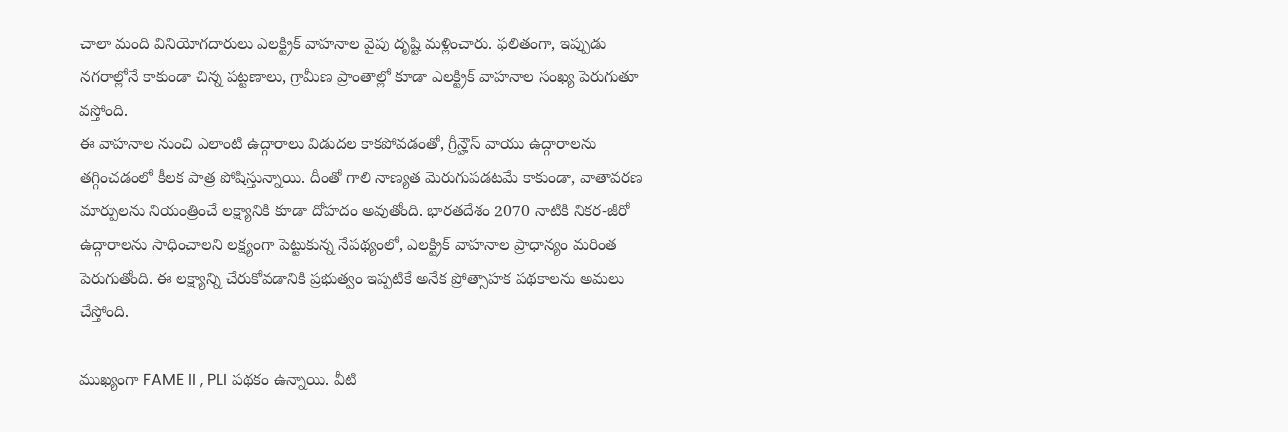చాలా మంది వినియోగదారులు ఎలక్ట్రిక్ వాహనాల వైపు దృష్టి మళ్లించారు. ఫలితంగా, ఇప్పుడు నగరాల్లోనే కాకుండా చిన్న పట్టణాలు, గ్రామీణ ప్రాంతాల్లో కూడా ఎలక్ట్రిక్ వాహనాల సంఖ్య పెరుగుతూ వస్తోంది.
ఈ వాహనాల నుంచి ఎలాంటి ఉద్గారాలు విడుదల కాకపోవడంతో, గ్రీన్హౌస్ వాయు ఉద్గారాలను తగ్గించడంలో కీలక పాత్ర పోషిస్తున్నాయి. దీంతో గాలి నాణ్యత మెరుగుపడటమే కాకుండా, వాతావరణ మార్పులను నియంత్రించే లక్ష్యానికి కూడా దోహదం అవుతోంది. భారతదేశం 2070 నాటికి నికర-జీరో ఉద్గారాలను సాధించాలని లక్ష్యంగా పెట్టుకున్న నేపథ్యంలో, ఎలక్ట్రిక్ వాహనాల ప్రాధాన్యం మరింత పెరుగుతోంది. ఈ లక్ష్యాన్ని చేరుకోవడానికి ప్రభుత్వం ఇప్పటికే అనేక ప్రోత్సాహక పథకాలను అమలు చేస్తోంది.

ముఖ్యంగా FAME II , PLI పథకం ఉన్నాయి. వీటి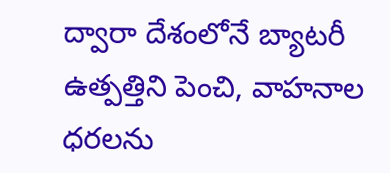ద్వారా దేశంలోనే బ్యాటరీ ఉత్పత్తిని పెంచి, వాహనాల ధరలను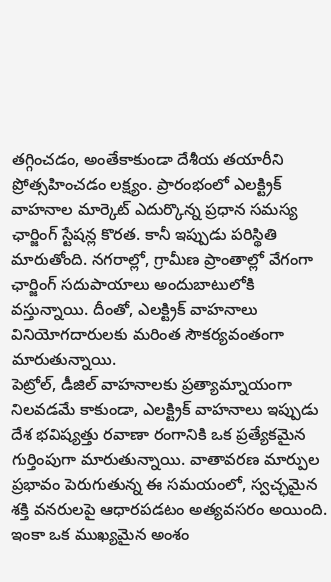తగ్గించడం, అంతేకాకుండా దేశీయ తయారీని ప్రోత్సహించడం లక్ష్యం. ప్రారంభంలో ఎలక్ట్రిక్ వాహనాల మార్కెట్ ఎదుర్కొన్న ప్రధాన సమస్య ఛార్జింగ్ స్టేషన్ల కొరత. కానీ ఇప్పుడు పరిస్థితి మారుతోంది. నగరాల్లో, గ్రామీణ ప్రాంతాల్లో వేగంగా ఛార్జింగ్ సదుపాయాలు అందుబాటులోకి వస్తున్నాయి. దీంతో, ఎలక్ట్రిక్ వాహనాలు వినియోగదారులకు మరింత సౌకర్యవంతంగా మారుతున్నాయి.
పెట్రోల్, డీజిల్ వాహనాలకు ప్రత్యామ్నాయంగా నిలవడమే కాకుండా, ఎలక్ట్రిక్ వాహనాలు ఇప్పుడు దేశ భవిష్యత్తు రవాణా రంగానికి ఒక ప్రత్యేకమైన గుర్తింపుగా మారుతున్నాయి. వాతావరణ మార్పుల ప్రభావం పెరుగుతున్న ఈ సమయంలో, స్వచ్ఛమైన శక్తి వనరులపై ఆధారపడటం అత్యవసరం అయింది. ఇంకా ఒక ముఖ్యమైన అంశం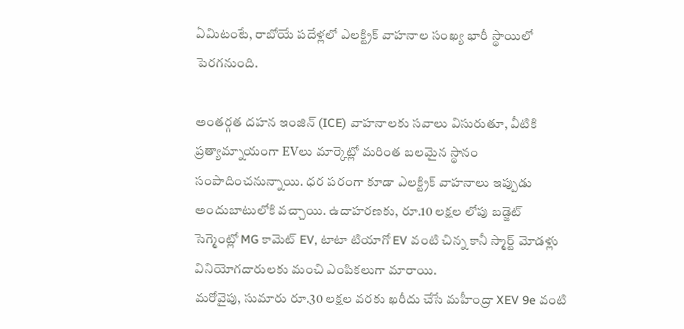ఏమిటంటే, రాబోయే పదేళ్లలో ఎలక్ట్రిక్ వాహనాల సంఖ్య భారీ స్థాయిలో పెరగనుంది.

అంతర్గత దహన ఇంజిన్ (ICE) వాహనాలకు సవాలు విసురుతూ, వీటికి ప్రత్యామ్నాయంగా EVలు మార్కెట్లో మరింత బలమైన స్థానం సంపాదించనున్నాయి. ధర పరంగా కూడా ఎలక్ట్రిక్ వాహనాలు ఇప్పుడు అందుబాటులోకి వచ్చాయి. ఉదాహరణకు, రూ.10 లక్షల లోపు బడ్జెట్ సెగ్మెంట్లో MG కామెట్ EV, టాటా టియాగో EV వంటి చిన్న కానీ స్మార్ట్ మోడళ్లు వినియోగదారులకు మంచి ఎంపికలుగా మారాయి.
మరోవైపు, సుమారు రూ.30 లక్షల వరకు ఖరీదు చేసే మహీంద్రా XEV 9e వంటి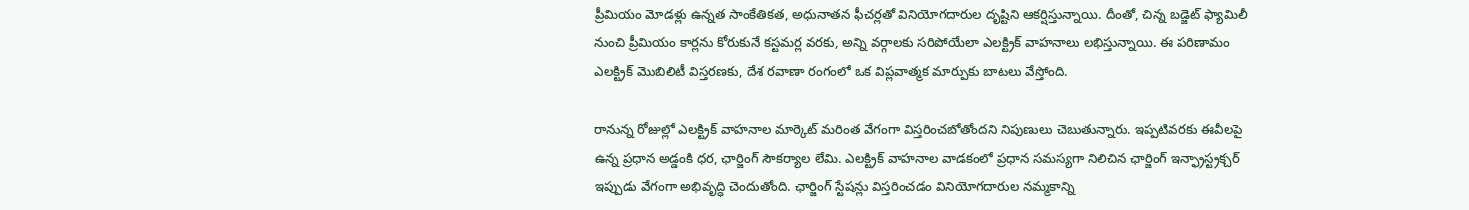ప్రీమియం మోడళ్లు ఉన్నత సాంకేతికత, అధునాతన ఫీచర్లతో వినియోగదారుల దృష్టిని ఆకర్షిస్తున్నాయి. దీంతో, చిన్న బడ్జెట్ ఫ్యామిలీ నుంచి ప్రీమియం కార్లను కోరుకునే కస్టమర్ల వరకు, అన్ని వర్గాలకు సరిపోయేలా ఎలక్ట్రిక్ వాహనాలు లభిస్తున్నాయి. ఈ పరిణామం ఎలక్ట్రిక్ మొబిలిటీ విస్తరణకు, దేశ రవాణా రంగంలో ఒక విప్లవాత్మక మార్పుకు బాటలు వేస్తోంది.

రానున్న రోజుల్లో ఎలక్ట్రిక్ వాహనాల మార్కెట్ మరింత వేగంగా విస్తరించబోతోందని నిపుణులు చెబుతున్నారు. ఇప్పటివరకు ఈవీలపై ఉన్న ప్రధాన అడ్డంకి ధర, ఛార్జింగ్ సౌకర్యాల లేమి. ఎలక్ట్రిక్ వాహనాల వాడకంలో ప్రధాన సమస్యగా నిలిచిన ఛార్జింగ్ ఇన్ఫ్రాస్ట్రక్చర్ ఇప్పుడు వేగంగా అభివృద్ధి చెందుతోంది. ఛార్జింగ్ స్టేషన్లు విస్తరించడం వినియోగదారుల నమ్మకాన్ని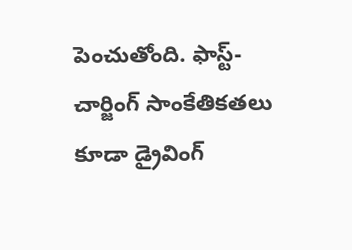పెంచుతోంది. ఫాస్ట్-చార్జింగ్ సాంకేతికతలు కూడా డ్రైవింగ్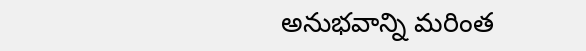అనుభవాన్ని మరింత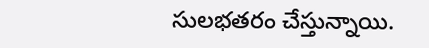సులభతరం చేస్తున్నాయి.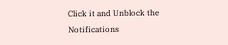Click it and Unblock the Notifications